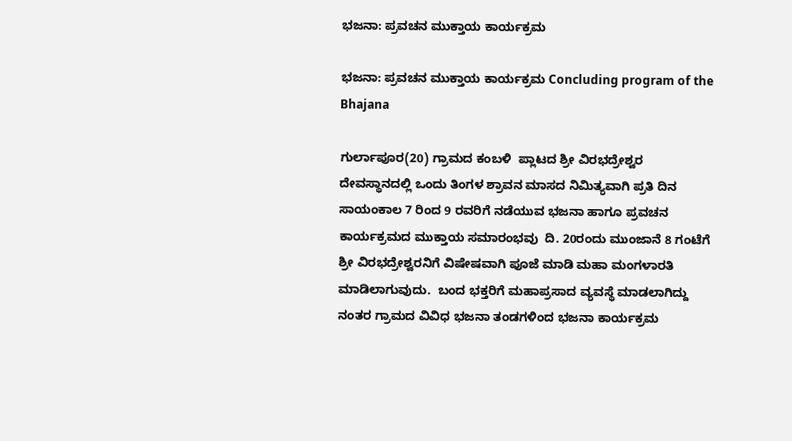ಭಜನಾ: ಪ್ರವಚನ ಮುಕ್ತಾಯ ಕಾರ್ಯಕ್ರಮ

ಭಜನಾ: ಪ್ರವಚನ ಮುಕ್ತಾಯ ಕಾರ್ಯಕ್ರಮ Concluding program of the Bhajana

ಗುರ್ಲಾಪೂರ(20) ಗ್ರಾಮದ ಕಂಬಳಿ  ಪ್ಲಾಟದ ಶ್ರೀ ವಿರಭದ್ರೇಶ್ವರ ದೇವಸ್ಥಾನದಲ್ಲಿ ಒಂದು ತಿಂಗಳ ಶ್ರಾವನ ಮಾಸದ ನಿಮಿತ್ಯವಾಗಿ ಪ್ರತಿ ದಿನ  ಸಾಯಂಕಾಲ 7 ರಿಂದ 9 ರವರಿಗೆ ನಡೆಯುವ ಭಜನಾ ಹಾಗೂ ಪ್ರವಚನ ಕಾರ್ಯಕ್ರಮದ ಮುಕ್ತಾಯ ಸಮಾರಂಭವು  ದಿ. 20ರಂದು ಮುಂಜಾನೆ 8 ಗಂಟೆಗೆ ಶ್ರೀ ವಿರಭದ್ರೇಶ್ವರನಿಗೆ ವಿಷೇಷವಾಗಿ ಪೂಜೆ ಮಾಡಿ ಮಹಾ ಮಂಗಳಾರತಿ ಮಾಡಿಲಾಗುವುದು.  ಬಂದ ಭಕ್ತರಿಗೆ ಮಹಾಪ್ರಸಾದ ವ್ಯವಸ್ಥೆ ಮಾಡಲಾಗಿದ್ದು ನಂತರ ಗ್ರಾಮದ ವಿವಿಧ ಭಜನಾ ತಂಡಗಳಿಂದ ಭಜನಾ ಕಾರ್ಯಕ್ರಮ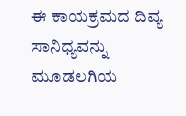ಈ ಕಾಯಕ್ರಮದ ದಿವ್ಯ ಸಾನಿಧ್ಯವನ್ನು ಮೂಡಲಗಿಯ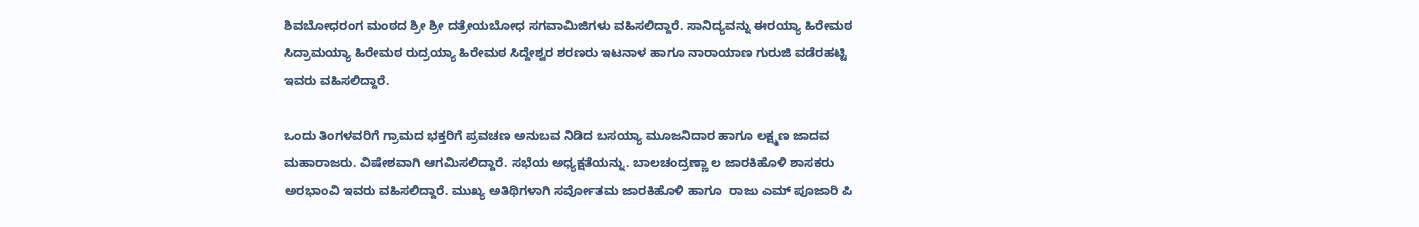ಶಿವಬೋಧರಂಗ ಮಂಠದ ಶ್ರೀ ಶ್ರೀ ದತ್ರೇಯಬೋಧ ಸಗವಾಮಿಜಿಗಳು ವಹಿಸಲಿದ್ದಾರೆ. ಸಾನಿದ್ಯವನ್ನು ಈರಯ್ಯಾ ಹಿರೇಮಠ ಸಿದ್ರಾಮಯ್ಯಾ ಹಿರೇಮಠ ರುದ್ರಯ್ಯಾ ಹಿರೇಮಠ ಸಿದ್ದೇಶ್ವರ ಶರಣರು ಇಟನಾಳ ಹಾಗೂ ನಾರಾಯಾಣ ಗುರುಜಿ ವಡೆರಹಟ್ಟಿ ಇವರು ವಹಿಸಲಿದ್ದಾರೆ.

ಒಂದು ತಿಂಗಳವರಿಗೆ ಗ್ರಾಮದ ಭಕ್ತರಿಗೆ ಪ್ರವಚಣ ಅನುಬವ ನಿಡಿದ ಬಸಯ್ಯಾ ಮೂಜನಿದಾರ ಹಾಗೂ ಲಕ್ಷ್ಮಣ ಜಾದವ ಮಹಾರಾಜರು. ವಿಷೇಶವಾಗಿ ಆಗಮಿಸಲಿದ್ದಾರೆ. ಸಭೆಯ ಅಧ್ಯಕ್ಷತೆಯನ್ನು. ಬಾಲಚಂದ್ರಣ್ಣಾ ಲ ಜಾರಕಿಹೊಳಿ ಶಾಸಕರು ಅರಭಾಂವಿ ಇವರು ವಹಿಸಲಿದ್ದಾರೆ. ಮುಖ್ಯ ಅತಿಥಿಗಳಾಗಿ ಸರ್ವೋತಮ ಜಾರಕಿಹೊಳಿ ಹಾಗೂ  ರಾಜು ಎಮ್ ಪೂಜಾರಿ ಪಿ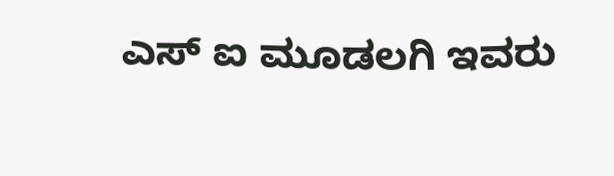ಎಸ್ ಐ ಮೂಡಲಗಿ ಇವರು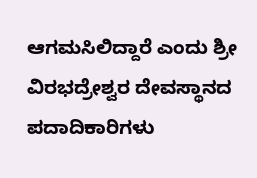ಆಗಮಸಿಲಿದ್ದಾರೆ ಎಂದು ಶ್ರೀ ವಿರಭದ್ರೇಶ್ವರ ದೇವಸ್ಥಾನದ ಪದಾದಿಕಾರಿಗಳು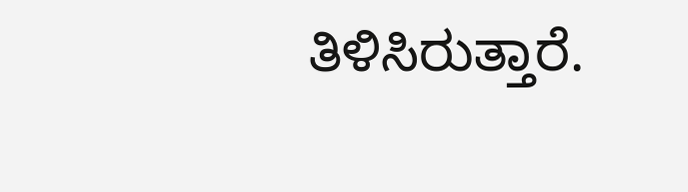ತಿಳಿಸಿರುತ್ತಾರೆ.